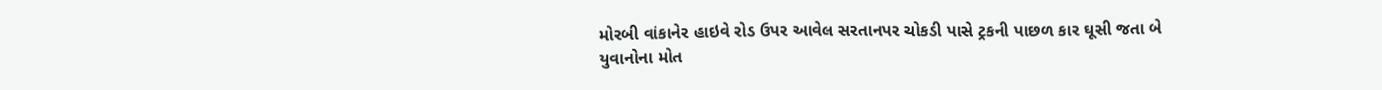મોરબી વાંકાનેર હાઇવે રોડ ઉપર આવેલ સરતાનપર ચોકડી પાસે ટ્રકની પાછળ કાર ઘૂસી જતા બે યુવાનોના મોત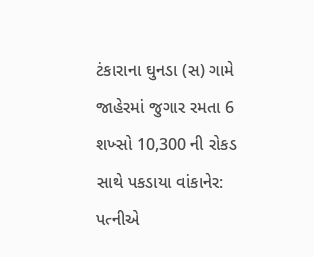ટંકારાના ઘુનડા (સ) ગામે જાહેરમાં જુગાર રમતા 6 શખ્સો 10,300 ની રોકડ સાથે પકડાયા વાંકાનેર: પત્નીએ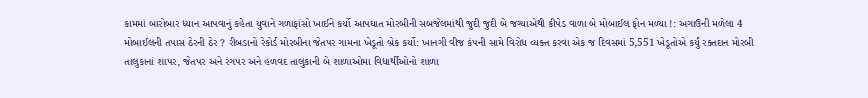કામમાં બારોબાર ધ્યાન આપવાનું કહેતા યુવાને ગળાફાંસો ખાઈને કર્યો આપઘાત મોરબીની સબજેલમાંથી જુદી જુદી બે જગ્યાએથી કીપેડ વાળા બે મોબાઈલ ફોન મળ્યા !: અગાઉની મળેલા 4 મોબાઈલની તપાસ ઠેરની ઠેર ? રીબડાનો રેકોર્ડ મોરબીના જેતપર ગામના ખેડૂતો બ્રેક કર્યો: ખાનગી વીજ કંપની સામે વિરોધ વ્યક્ત કરવા એક જ દિવસમાં 5,551 ખેડૂતોએ કર્યું રક્તદાન મોરબી તાલુકાનાં શાપર, જેતપર અને રંગપર અને હળવદ તાલુકાની બે શાળાઓમા વિદ્યાર્થીઓનો શાળા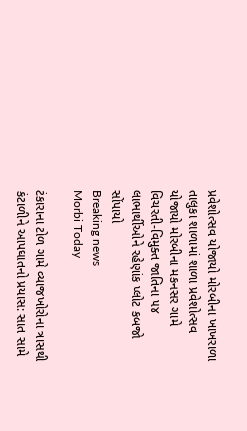પ્રવેશોત્સવ યોજાયો મોરબીના ખાખરાળા તાલુકા શાળામાં શાળા પ્રવેશોત્સવ યોજાયો મોરબીના મકનસર ગામે વિચરતી-વિમુક્ત જાતિના ૫૪ લાભાર્થીઓને રહેણાંક પ્લોટ કબજો સોંપાયો
Breaking news
Morbi Today

ટંકારાના ટોળ ગામે વ્યાજખોરોના ત્રાસથી કંટાળીને આપઘાતનો પ્રયાસ: સાત સામે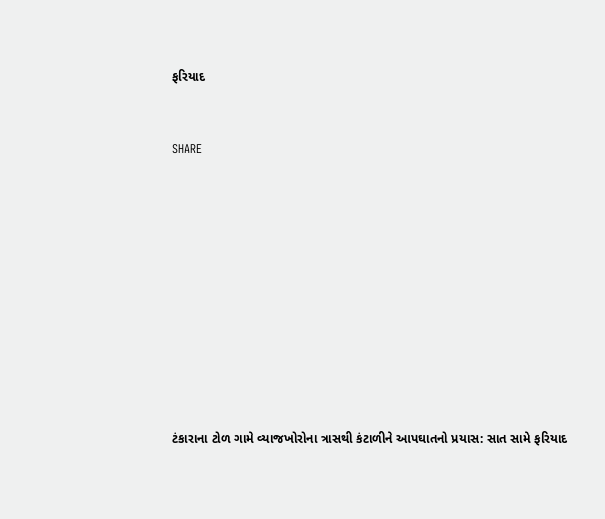ફરિયાદ


SHARE











ટંકારાના ટોળ ગામે વ્યાજખોરોના ત્રાસથી કંટાળીને આપઘાતનો પ્રયાસ: સાત સામે ફરિયાદ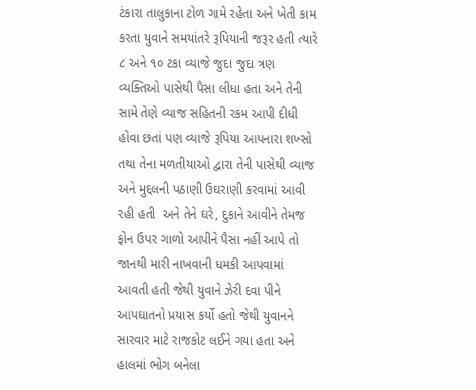ટંકારા તાલુકાના ટોળ ગામે રહેતા અને ખેતી કામ કરતા યુવાને સમયાંતરે રૂપિયાની જરૂર હતી ત્યારે ૮ અને ૧૦ ટકા વ્યાજે જુદા જુદા ત્રણ વ્યક્તિઓ પાસેથી પૈસા લીધા હતા અને તેની સામે તેણે વ્યાજ સહિતની રકમ આપી દીધી હોવા છતાં પણ વ્યાજે રૂપિયા આપનારા શખ્સો તથા તેના મળતીયાઓ દ્વારા તેની પાસેથી વ્યાજ અને મુદ્દલની પઠાણી ઉઘરાણી કરવામાં આવી રહી હતી  અને તેને ઘરે, દુકાને આવીને તેમજ ફોન ઉપર ગાળો આપીને પૈસા નહીં આપે તો જાનથી મારી નાખવાની ધમકી આપવામાં આવતી હતી જેથી યુવાને ઝેરી દવા પીને આપઘાતનો પ્રયાસ કર્યો હતો જેથી યુવાનને સારવાર માટે રાજકોટ લઈને ગયા હતા અને હાલમાં ભોગ બનેલા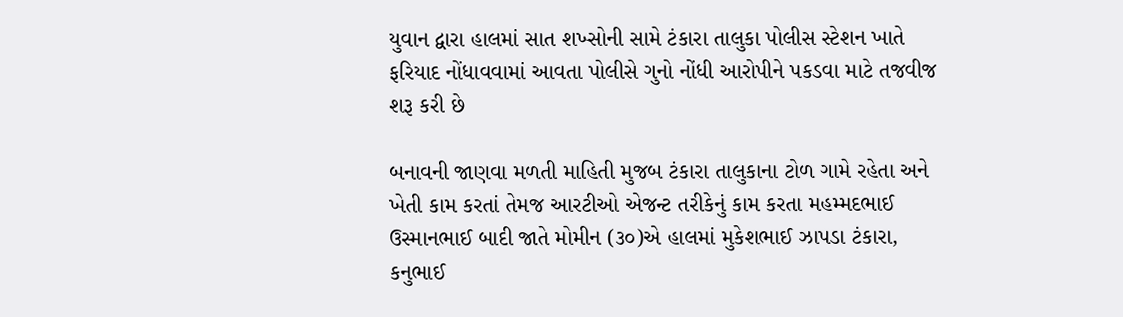યુવાન દ્વારા હાલમાં સાત શખ્સોની સામે ટંકારા તાલુકા પોલીસ સ્ટેશન ખાતે ફરિયાદ નોંધાવવામાં આવતા પોલીસે ગુનો નોંધી આરોપીને પકડવા માટે તજવીજ શરૂ કરી છે

બનાવની જાણવા મળતી માહિતી મુજબ ટંકારા તાલુકાના ટોળ ગામે રહેતા અને ખેતી કામ કરતાં તેમજ આરટીઓ એજન્ટ તરીકેનું કામ કરતા મહમ્મદભાઈ ઉસ્માનભાઈ બાદી જાતે મોમીન (૩૦)એ હાલમાં મુકેશભાઈ ઝાપડા ટંકારા, કનુભાઈ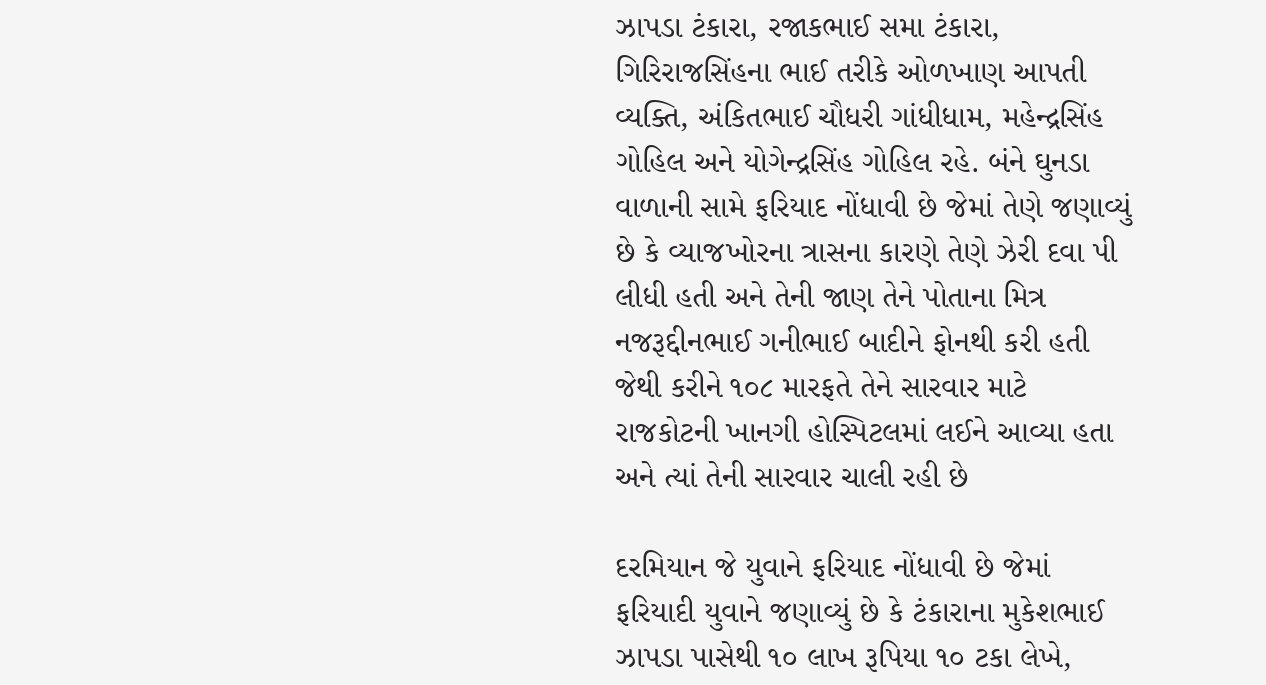ઝાપડા ટંકારા, રજાકભાઈ સમા ટંકારા, ગિરિરાજસિંહના ભાઈ તરીકે ઓળખાણ આપતી વ્યક્તિ, અંકિતભાઈ ચૌધરી ગાંધીધામ, મહેન્દ્રસિંહ ગોહિલ અને યોગેન્દ્રસિંહ ગોહિલ રહે. બંને ઘુનડા વાળાની સામે ફરિયાદ નોંધાવી છે જેમાં તેણે જણાવ્યું છે કે વ્યાજખોરના ત્રાસના કારણે તેણે ઝેરી દવા પી લીધી હતી અને તેની જાણ તેને પોતાના મિત્ર નજરૂદ્દીનભાઈ ગનીભાઈ બાદીને ફોનથી કરી હતી જેથી કરીને ૧૦૮ મારફતે તેને સારવાર માટે રાજકોટની ખાનગી હોસ્પિટલમાં લઈને આવ્યા હતા અને ત્યાં તેની સારવાર ચાલી રહી છે

દરમિયાન જે યુવાને ફરિયાદ નોંધાવી છે જેમાં ફરિયાદી યુવાને જણાવ્યું છે કે ટંકારાના મુકેશભાઈ ઝાપડા પાસેથી ૧૦ લાખ રૂપિયા ૧૦ ટકા લેખે,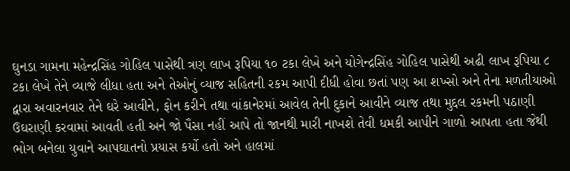ઘુનડા ગામના મહેન્દ્રસિંહ ગોહિલ પાસેથી ત્રણ લાખ રૂપિયા ૧૦ ટકા લેખે અને યોગેન્દ્રસિંહ ગોહિલ પાસેથી અઢી લાખ રૂપિયા ૮ ટકા લેખે તેને વ્યાજે લીધા હતા અને તેઓનું વ્યાજ સહિતની રકમ આપી દીધી હોવા છતાં પણ આ શખ્સો અને તેના મળતીયાઓ દ્વારા અવારનવાર તેને ઘરે આવીને, ફોન કરીને તથા વાંકાનેરમાં આવેલ તેની દુકાને આવીને વ્યાજ તથા મુદ્દલ રકમની પઠાણી ઉઘરાણી કરવામાં આવતી હતી અને જો પૈસા નહીં આપે તો જાનથી મારી નાખશે તેવી ધમકી આપીને ગાળો આપતા હતા જેથી ભોગ બનેલા યુવાને આપઘાતનો પ્રયાસ કર્યો હતો અને હાલમાં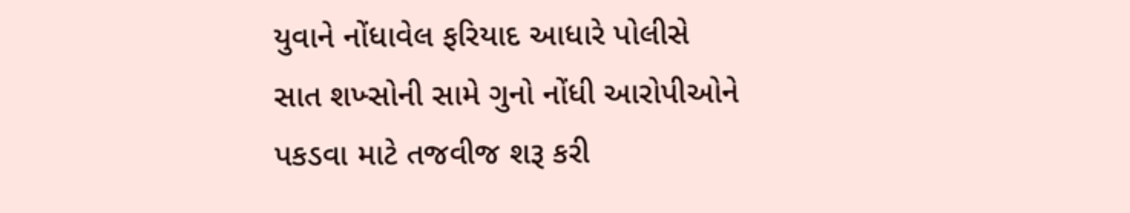યુવાને નોંધાવેલ ફરિયાદ આધારે પોલીસે સાત શખ્સોની સામે ગુનો નોંધી આરોપીઓને પકડવા માટે તજવીજ શરૂ કરી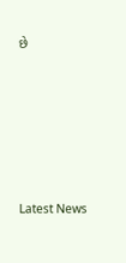છે






Latest News